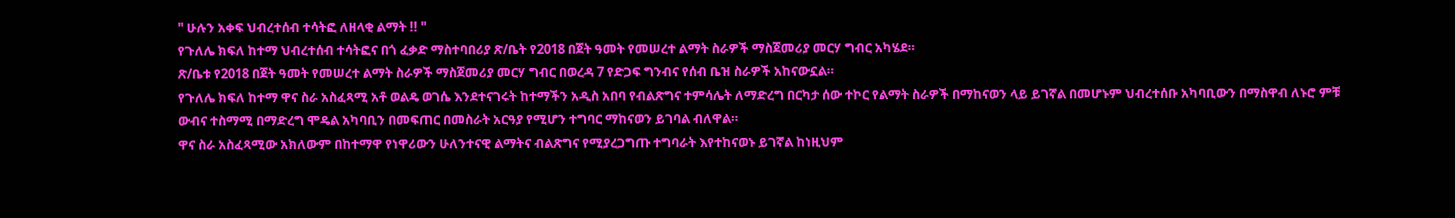" ሁሉን አቀፍ ህብረተሰብ ተሳትፎ ለዘላቂ ልማት !! "
የጉለሌ ክፍለ ከተማ ህብረተሰብ ተሳትፎና በጎ ፈቃድ ማስተባበሪያ ጽ/ቤት የ2018 በጀት ዓመት የመሠረተ ልማት ስራዎች ማስጀመሪያ መርሃ ግብር አካሄደ።
ጽ/ቤቱ የ2018 በጀት ዓመት የመሠረተ ልማት ስራዎች ማስጀመሪያ መርሃ ግብር በወረዳ 7 የድጋፍ ግንብና የሰብ ቤዝ ስራዎች አከናውኗል።
የጉለሌ ክፍለ ከተማ ዋና ስራ አስፈጻሚ አቶ ወልዴ ወገሴ እንደተናገሩት ከተማችን አዲስ አበባ የብልጽግና ተምሳሌት ለማድረግ በርካታ ሰው ተኮር የልማት ስራዎች በማከናወን ላይ ይገኛል በመሆኑም ህብረተሰቡ አካባቢውን በማስዋብ ለኑሮ ምቹ ውብና ተስማሚ በማድረግ ሞዴል አካባቢን በመፍጠር በመስራት አርዓያ የሚሆን ተግባር ማከናወን ይገባል ብለዋል።
ዋና ስራ አስፈጻሚው አክለውም በከተማዋ የነዋሪውን ሁለንተናዊ ልማትና ብልጽግና የሚያረጋግጡ ተግባራት እየተከናወኑ ይገኛል ከነዚህም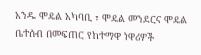አንዱ ሞዴል አካባቢ ፣ ሞዴል መንደርና ሞዴል ቤተሰብ በመፍጠር የከተማዋ ነዋሪዎች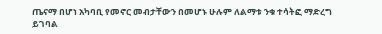ጤናማ በሆነ አካባቢ የመኖር መብታቸውን በመሆኑ ሁሉም ለልማቱ ንቁ ተሳትፎ ማድረግ ይገባል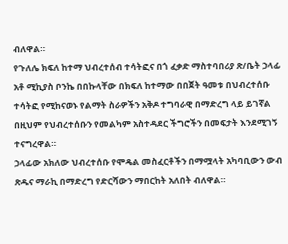ብለዋል።
የጉለሌ ክፍለ ከተማ ህብረተሰብ ተሳትፎና በጎ ፈቃድ ማስተባበሪያ ጽ/ቤት ኃላፊ አቶ ሚኪያስ ቦንኬ በበኩላቸው በክፍለ ከተማው በበጀት ዓመቱ በህብረተሰቡ ተሳትፎ የሚከናወኑ የልማት ስራዎችን አቅዶ ተግባራዊ በማድረግ ላይ ይገኛል በዚህም የህብረተሰቡን የመልካም አስተዳደር ችግሮችን በመፍታት እንደሚገኝ ተናግረዋል።
ኃላፊው አክለው ህብረተሰቡ የሞዴል መስፈርቶችን በማሟላት አካባቢውን ውብ ጽዱና ማራኪ በማድረግ የድርሻውን ማበርከት አለበት ብለዋል።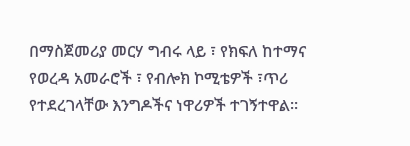በማስጀመሪያ መርሃ ግብሩ ላይ ፣ የክፍለ ከተማና የወረዳ አመራሮች ፣ የብሎክ ኮሚቴዎች ፣ጥሪ የተደረገላቸው እንግዶችና ነዋሪዎች ተገኝተዋል።